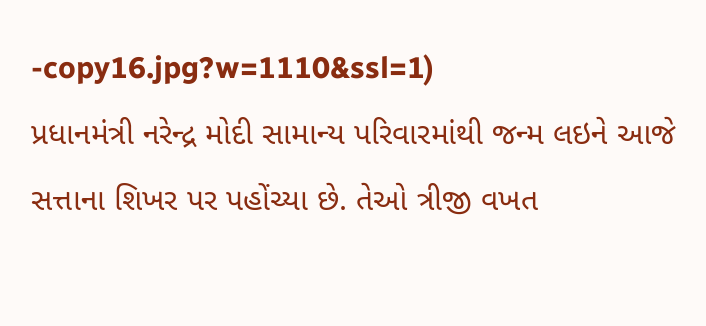-copy16.jpg?w=1110&ssl=1)
પ્રધાનમંત્રી નરેન્દ્ર મોદી સામાન્ય પરિવારમાંથી જન્મ લઇને આજે સત્તાના શિખર પર પહોંચ્યા છે. તેઓ ત્રીજી વખત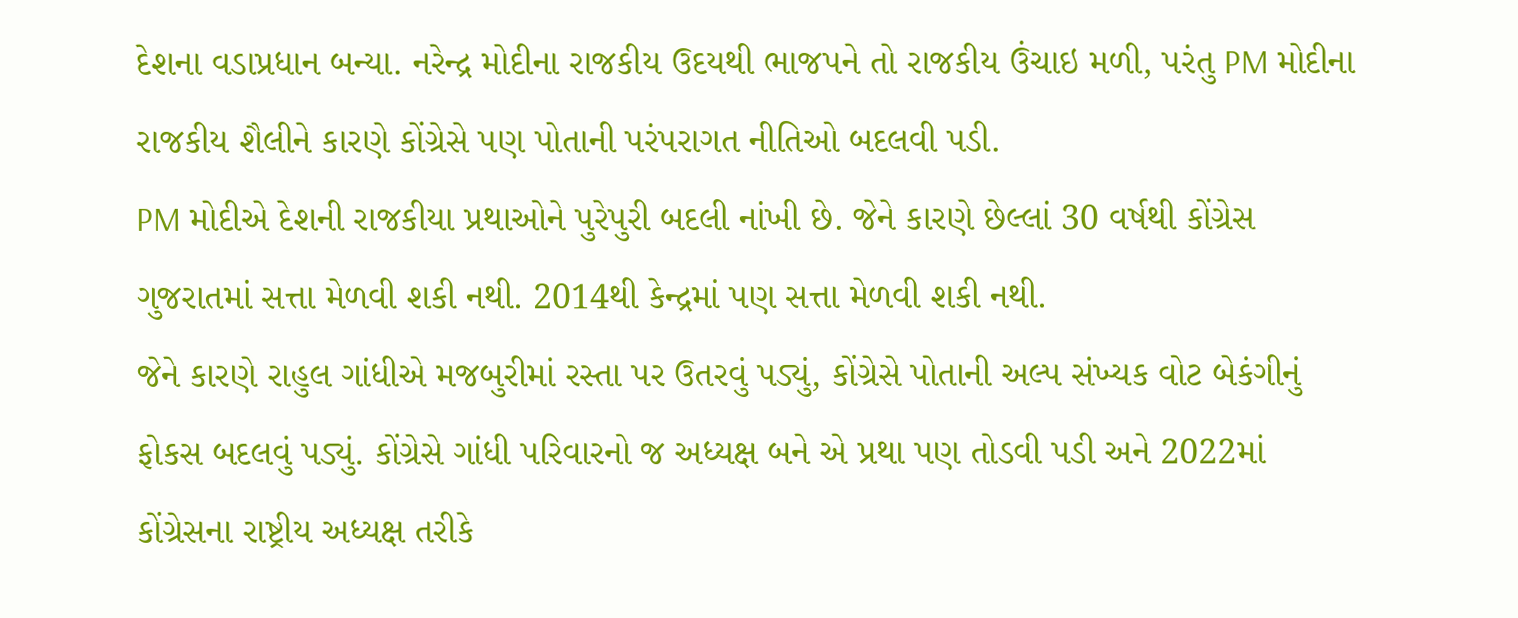દેશના વડાપ્રધાન બન્યા. નરેન્દ્ર મોદીના રાજકીય ઉદયથી ભાજપને તો રાજકીય ઉંચાઇ મળી, પરંતુ PM મોદીના રાજકીય શૈલીને કારણે કોંગ્રેસે પણ પોતાની પરંપરાગત નીતિઓ બદલવી પડી.
PM મોદીએ દેશની રાજકીયા પ્રથાઓને પુરેપુરી બદલી નાંખી છે. જેને કારણે છેલ્લાં 30 વર્ષથી કોંગ્રેસ ગુજરાતમાં સત્તા મેળવી શકી નથી. 2014થી કેન્દ્રમાં પણ સત્તા મેળવી શકી નથી.
જેને કારણે રાહુલ ગાંધીએ મજબુરીમાં રસ્તા પર ઉતરવું પડ્યું, કોંગ્રેસે પોતાની અલ્પ સંખ્યક વોટ બેકંગીનું ફોકસ બદલવું પડ્યું. કોંગ્રેસે ગાંધી પરિવારનો જ અધ્યક્ષ બને એ પ્રથા પણ તોડવી પડી અને 2022માં કોંગ્રેસના રાષ્ટ્રીય અધ્યક્ષ તરીકે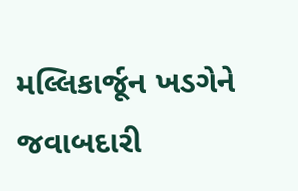મલ્લિકાર્જૂન ખડગેને જવાબદારી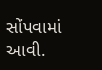સોંપવામાં આવી.